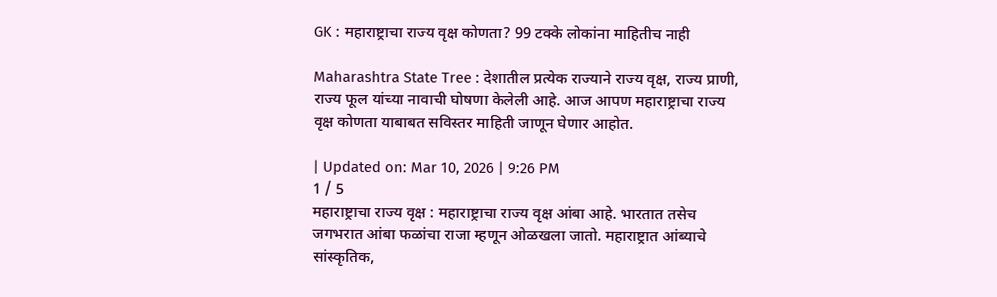GK : महाराष्ट्राचा राज्य वृक्ष कोणता? 99 टक्के लोकांना माहितीच नाही

Maharashtra State Tree : देशातील प्रत्येक राज्याने राज्य वृक्ष, राज्य प्राणी, राज्य फूल यांच्या नावाची घोषणा केलेली आहे. आज आपण महाराष्ट्राचा राज्य वृक्ष कोणता याबाबत सविस्तर माहिती जाणून घेणार आहोत.

| Updated on: Mar 10, 2026 | 9:26 PM
1 / 5
महाराष्ट्राचा राज्य वृक्ष : महाराष्ट्राचा राज्य वृक्ष आंबा आहे. भारतात तसेच जगभरात आंबा फळांचा राजा म्हणून ओळखला जातो. महाराष्ट्रात आंब्याचे सांस्कृतिक,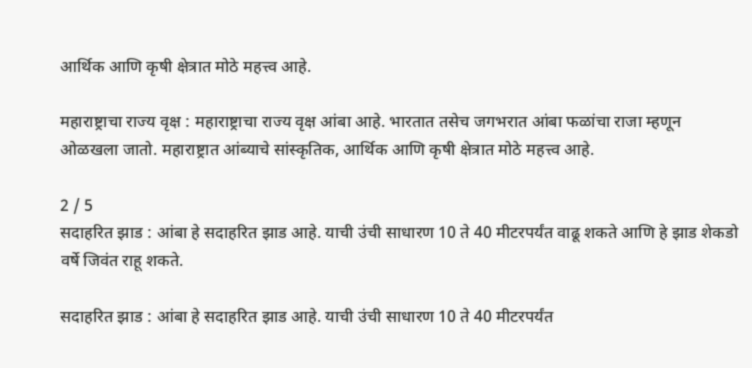आर्थिक आणि कृषी क्षेत्रात मोठे महत्त्व आहे.

महाराष्ट्राचा राज्य वृक्ष : महाराष्ट्राचा राज्य वृक्ष आंबा आहे. भारतात तसेच जगभरात आंबा फळांचा राजा म्हणून ओळखला जातो. महाराष्ट्रात आंब्याचे सांस्कृतिक, आर्थिक आणि कृषी क्षेत्रात मोठे महत्त्व आहे.

2 / 5
सदाहरित झाड : आंबा हे सदाहरित झाड आहे. याची उंची साधारण 10 ते 40 मीटरपर्यंत वाढू शकते आणि हे झाड शेकडो वर्षे जिवंत राहू शकते.

सदाहरित झाड : आंबा हे सदाहरित झाड आहे. याची उंची साधारण 10 ते 40 मीटरपर्यंत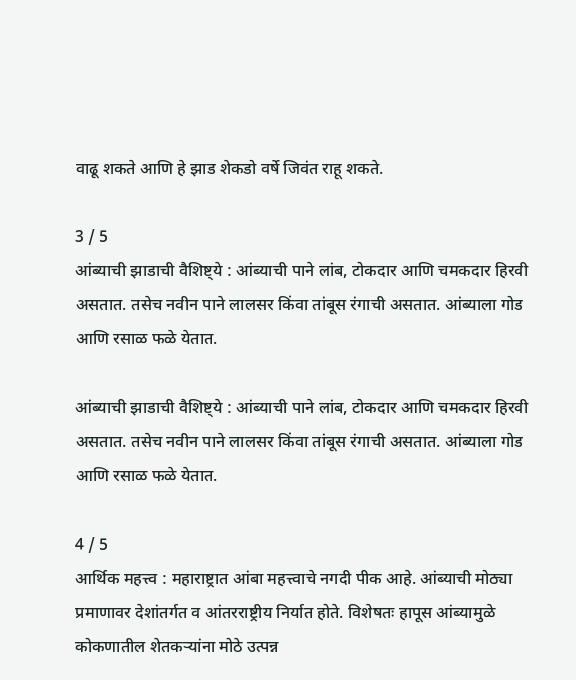वाढू शकते आणि हे झाड शेकडो वर्षे जिवंत राहू शकते.

3 / 5
आंब्याची झाडाची वैशिष्ट्ये : आंब्याची पाने लांब, टोकदार आणि चमकदार हिरवी असतात. तसेच नवीन पाने लालसर किंवा तांबूस रंगाची असतात. आंब्याला गोड आणि रसाळ फळे येतात.

आंब्याची झाडाची वैशिष्ट्ये : आंब्याची पाने लांब, टोकदार आणि चमकदार हिरवी असतात. तसेच नवीन पाने लालसर किंवा तांबूस रंगाची असतात. आंब्याला गोड आणि रसाळ फळे येतात.

4 / 5
आर्थिक महत्त्व : महाराष्ट्रात आंबा महत्त्वाचे नगदी पीक आहे. आंब्याची मोठ्या प्रमाणावर देशांतर्गत व आंतरराष्ट्रीय निर्यात होते. विशेषतः हापूस आंब्यामुळे कोकणातील शेतकऱ्यांना मोठे उत्पन्न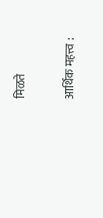मिळते

आर्थिक महत्त्व :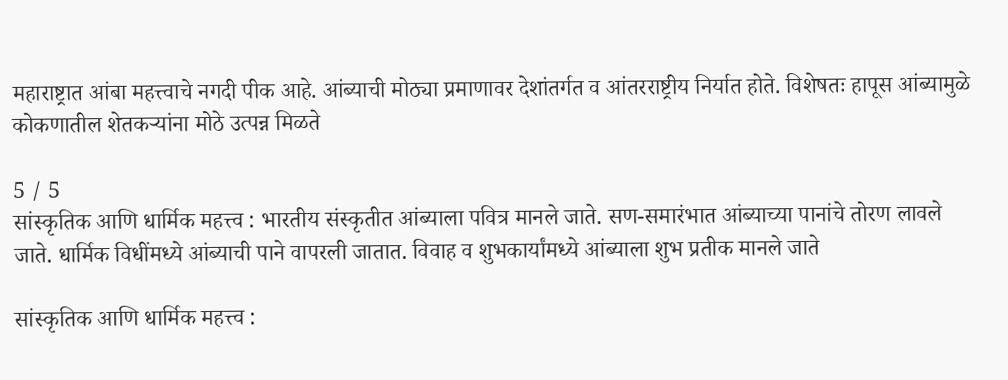महाराष्ट्रात आंबा महत्त्वाचे नगदी पीक आहे. आंब्याची मोठ्या प्रमाणावर देशांतर्गत व आंतरराष्ट्रीय निर्यात होते. विशेषतः हापूस आंब्यामुळे कोकणातील शेतकऱ्यांना मोठे उत्पन्न मिळते

5 / 5
सांस्कृतिक आणि धार्मिक महत्त्व : भारतीय संस्कृतीत आंब्याला पवित्र मानले जाते. सण-समारंभात आंब्याच्या पानांचे तोरण लावले जाते. धार्मिक विधींमध्ये आंब्याची पाने वापरली जातात. विवाह व शुभकार्यांमध्ये आंब्याला शुभ प्रतीक मानले जाते

सांस्कृतिक आणि धार्मिक महत्त्व :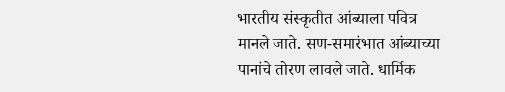भारतीय संस्कृतीत आंब्याला पवित्र मानले जाते. सण-समारंभात आंब्याच्या पानांचे तोरण लावले जाते. धार्मिक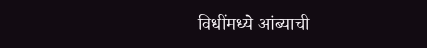विधींमध्ये आंब्याची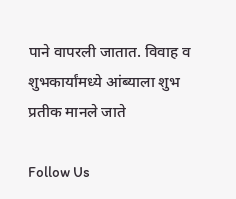पाने वापरली जातात. विवाह व शुभकार्यांमध्ये आंब्याला शुभ प्रतीक मानले जाते

Follow Us